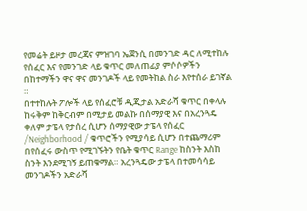የመሬት ይዞታ መረጃና ምዝገባ ኤጀንሲ በመንገድ ዳር ለሚተከሉ የሰፈር እና የመንገድ ላይ ቁጥር መለጠፊያ ምሶሶዎችን በከተማችን ዋና ዋና መንገዶች ላይ የመትከል ስራ እየተሰራ ይገኛል ።
በተተከሉት ፖሎች ላይ የሰፈሮቹ ዲጂታል አድራሻ ቁጥር በቀላሉ ከሩቅም ከቅርብም በሚታይ መልኩ በሰማያዊ እና በአረንጓዴ ቀለም ታፔላ የታሰረ ሲሆን ሰማያዊው ታፔላ የሰፈር /Neighborhood / ቁጥሮችን የሚያሳይ ሲሆን በተጨማሪም በየሰፈሩ ውስጥ የሚገኙትን የቤት ቁጥር Range ከስንት እስከ ስንት እንደሚገኝ ይጠቁማል። አረንጓዴው ታፔላ በተመሳሳይ መንገዶችን አድራሻ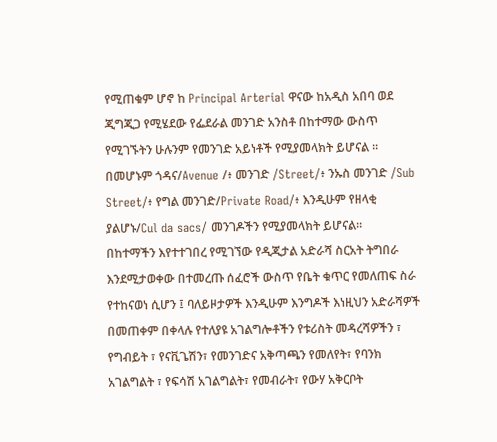የሚጠቁም ሆኖ ከ Principal Arterial ዋናው ከአዲስ አበባ ወደ ጂግጂጋ የሚሄደው የፌደራል መንገድ አንስቶ በከተማው ውስጥ የሚገኙትን ሁሉንም የመንገድ አይነቶች የሚያመላክት ይሆናል ። በመሆኑም ጎዳና/Avenue /፥ መንገድ /Street/፥ ንኡስ መንገድ /Sub Street/፥ የግል መንገድ/Private Road/፥ እንዲሁም የዘላቂ ያልሆኑ/Cul da sacs/ መንገዶችን የሚያመላክት ይሆናል።
በከተማችን እየተተገበረ የሚገኘው የዲጂታል አድራሻ ስርአት ትግበራ እንደሚታወቀው በተመረጡ ሰፈሮች ውስጥ የቤት ቁጥር የመለጠፍ ስራ የተከናወነ ሲሆን ፤ ባለይዞታዎች እንዲሁም እንግዶች እነዚህን አድራሻዎች በመጠቀም በቀላሉ የተለያዩ አገልግሎቶችን የቱሪስት መዳረሻዎችን ፣ የግብይት ፣ የናቪጌሽን፣ የመንገድና አቅጣጫን የመለየት፣ የባንክ አገልግልት ፣ የፍሳሽ አገልግልት፣ የመብራት፣ የውሃ አቅርቦት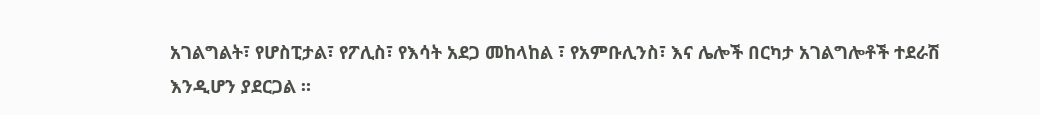አገልግልት፣ የሆስፒታል፣ የፖሊስ፣ የእሳት አደጋ መከላከል ፣ የአምቡሊንስ፣ እና ሌሎች በርካታ አገልግሎቶች ተደራሽ እንዲሆን ያደርጋል ።